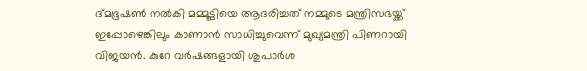ദ്മഭൂഷൺ നൽകി മമ്മൂട്ടിയെ ആദരിച്ചത് നമ്മുടെ മന്ത്രിസഭയ്ക്ക് ഇപ്പോഴെങ്കിലും കാണാൻ സാധിച്ചുവെന്ന് മുഖ്യമന്ത്രി പിണറായി വിജയൻ. കുറേ വർഷങ്ങളായി ശുപാർശ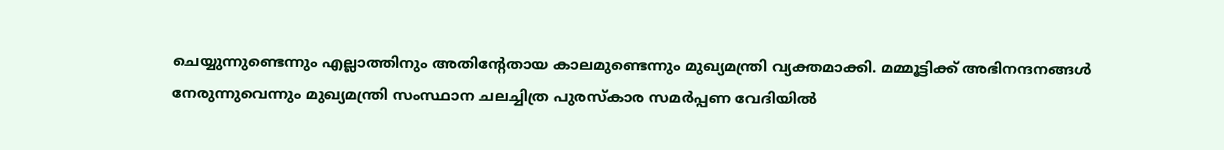ചെയ്യുന്നുണ്ടെന്നും എല്ലാത്തിനും അതിന്റേതായ കാലമുണ്ടെന്നും മുഖ്യമന്ത്രി വ്യക്തമാക്കി. മമ്മൂട്ടിക്ക് അഭിനന്ദനങ്ങൾ നേരുന്നുവെന്നും മുഖ്യമന്ത്രി സംസ്ഥാന ചലച്ചിത്ര പുരസ്‌കാര സമർപ്പണ വേദിയിൽ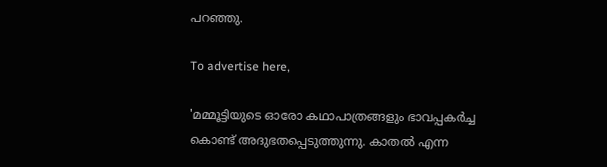പറഞ്ഞു.

To advertise here,

'മമ്മൂട്ടിയുടെ ഓരോ കഥാപാത്രങ്ങളും ഭാവപ്പകർച്ച കൊണ്ട് അദുഭതപ്പെടുത്തുന്നു. കാതൽ എന്ന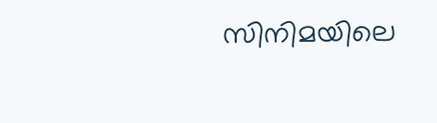സിനിമയിലെ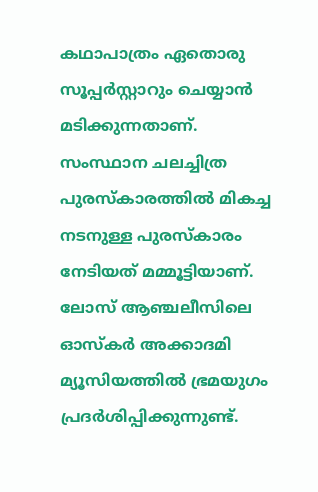കഥാപാത്രം ഏതൊരു സൂപ്പർസ്റ്റാറും ചെയ്യാൻ മടിക്കുന്നതാണ്. സംസ്ഥാന ചലച്ചിത്ര പുരസ്‌കാരത്തിൽ മികച്ച നടനുള്ള പുരസ്‌കാരം നേടിയത് മമ്മൂട്ടിയാണ്. ലോസ് ആഞ്ചലീസിലെ ഓസ്‌കർ അക്കാദമി മ്യൂസിയത്തിൽ ഭ്രമയുഗം പ്രദർശിപ്പിക്കുന്നുണ്ട്.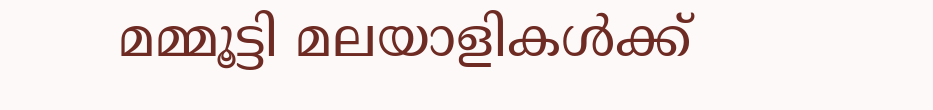മമ്മൂട്ടി മലയാളികൾക്ക്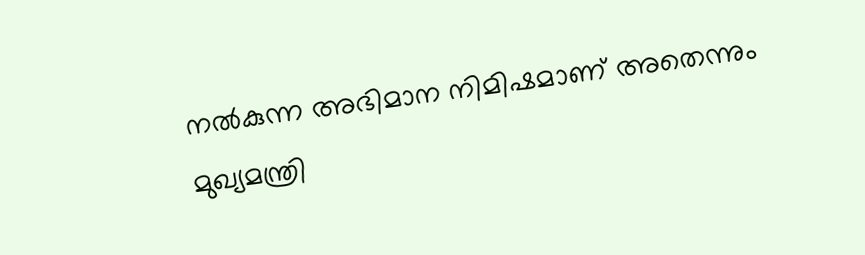നൽകുന്ന അഭിമാന നിമിഷമാണ് അതെന്നും മുഖ്യമന്ത്രി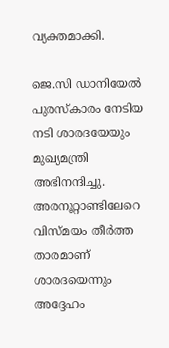വ്യക്തമാക്കി.

ജെ.സി ഡാനിയേൽ പുരസ്‌കാരം നേടിയ നടി ശാരദയേയും മുഖ്യമന്ത്രി അഭിനന്ദിച്ചു. അരനൂറ്റാണ്ടിലേറെ വിസ്മയം തീർത്ത താരമാണ് ശാരദയെന്നും അദ്ദേഹം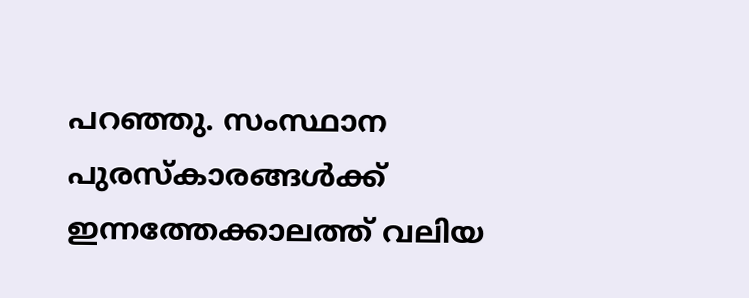പറഞ്ഞു. സംസ്ഥാന പുരസ്‌കാരങ്ങൾക്ക് ഇന്നത്തേക്കാലത്ത് വലിയ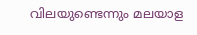വിലയുണ്ടെന്നും മലയാള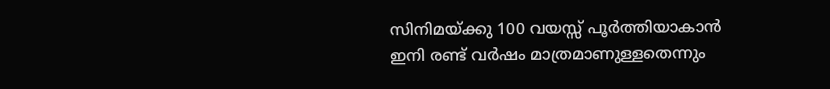സിനിമയ്ക്കു 100 വയസ്സ് പൂർത്തിയാകാൻ ഇനി രണ്ട് വർഷം മാത്രമാണുള്ളതെന്നും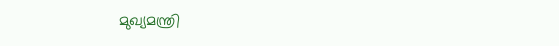മുഖ്യമന്ത്രി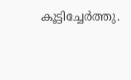കൂട്ടിച്ചേർത്തു.